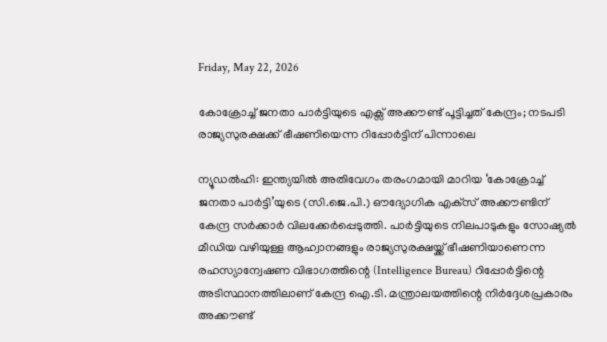Friday, May 22, 2026

കോക്രോച്ച് ജനതാ പാര്‍ട്ടിയുടെ എക്സ് അക്കൗണ്ട് പൂട്ടിച്ചത് കേന്ദ്രം; നടപടി രാജ്യസുരക്ഷക്ക് ഭീഷണിയെന്ന റിപ്പോര്‍ട്ടിന് പിന്നാലെ

ന്യൂഡല്‍ഹി: ഇന്ത്യയില്‍ അതിവേഗം തരംഗമായി മാറിയ ‘കോക്രോച്ച് ജനതാ പാര്‍ട്ടി’യുടെ (സി.ജെ.പി.) ഔദ്യോഗിക എക്‌സ് അക്കൗണ്ടിന് കേന്ദ്ര സര്‍ക്കാര്‍ വിലക്കേര്‍പ്പെടുത്തി. പാര്‍ട്ടിയുടെ നിലപാടുകളും സോഷ്യല്‍ മീഡിയ വഴിയുള്ള ആഹ്വാനങ്ങളും രാജ്യസുരക്ഷയ്ക്ക് ഭീഷണിയാണെന്ന രഹസ്യാന്വേഷണ വിഭാഗത്തിന്റെ (Intelligence Bureau) റിപ്പോര്‍ട്ടിന്റെ അടിസ്ഥാനത്തിലാണ് കേന്ദ്ര ഐ.ടി. മന്ത്രാലയത്തിന്റെ നിര്‍ദ്ദേശപ്രകാരം അക്കൗണ്ട്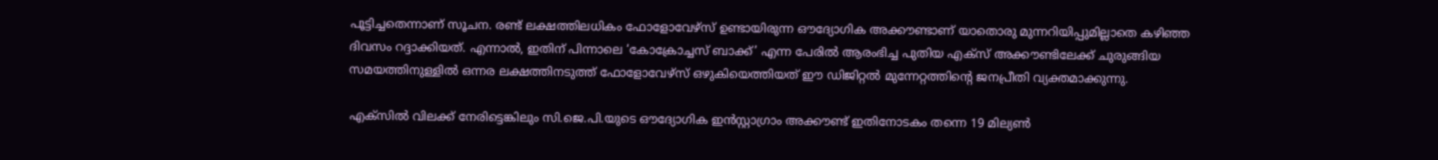പൂട്ടിച്ചതെന്നാണ് സൂചന. രണ്ട് ലക്ഷത്തിലധികം ഫോളോവേഴ്‌സ് ഉണ്ടായിരുന്ന ഔദ്യോഗിക അക്കൗണ്ടാണ് യാതൊരു മുന്നറിയിപ്പുമില്ലാതെ കഴിഞ്ഞ ദിവസം റദ്ദാക്കിയത്. എന്നാല്‍, ഇതിന് പിന്നാലെ ‘കോക്രോച്ചസ് ബാക്ക്’ എന്ന പേരില്‍ ആരംഭിച്ച പുതിയ എക്‌സ് അക്കൗണ്ടിലേക്ക് ചുരുങ്ങിയ സമയത്തിനുള്ളില്‍ ഒന്നര ലക്ഷത്തിനടുത്ത് ഫോളോവേഴ്‌സ് ഒഴുകിയെത്തിയത് ഈ ഡിജിറ്റല്‍ മുന്നേറ്റത്തിന്റെ ജനപ്രീതി വ്യക്തമാക്കുന്നു.

എക്‌സില്‍ വിലക്ക് നേരിട്ടെങ്കിലും സി.ജെ.പി.യുടെ ഔദ്യോഗിക ഇന്‍സ്റ്റാഗ്രാം അക്കൗണ്ട് ഇതിനോടകം തന്നെ 19 മില്യണ്‍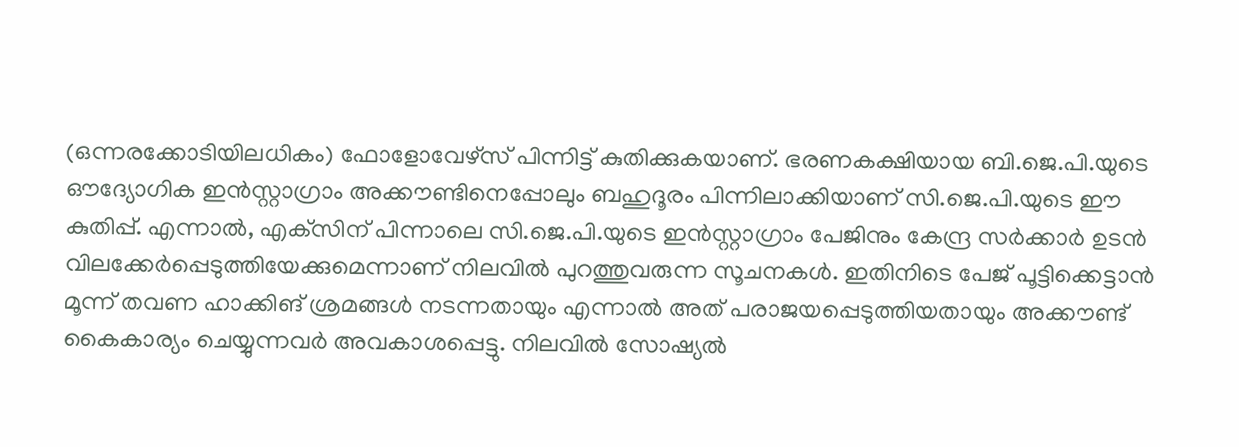(ഒന്നരക്കോടിയിലധികം) ഫോളോവേഴ്‌സ് പിന്നിട്ട് കുതിക്കുകയാണ്. ഭരണകക്ഷിയായ ബി.ജെ.പി.യുടെ ഔദ്യോഗിക ഇന്‍സ്റ്റാഗ്രാം അക്കൗണ്ടിനെപ്പോലും ബഹുദൂരം പിന്നിലാക്കിയാണ് സി.ജെ.പി.യുടെ ഈ കുതിപ്പ്. എന്നാല്‍, എക്‌സിന് പിന്നാലെ സി.ജെ.പി.യുടെ ഇന്‍സ്റ്റാഗ്രാം പേജിനും കേന്ദ്ര സര്‍ക്കാര്‍ ഉടന്‍ വിലക്കേര്‍പ്പെടുത്തിയേക്കുമെന്നാണ് നിലവില്‍ പുറത്തുവരുന്ന സൂചനകള്‍. ഇതിനിടെ പേജ് പൂട്ടിക്കെട്ടാന്‍ മൂന്ന് തവണ ഹാക്കിങ് ശ്രമങ്ങള്‍ നടന്നതായും എന്നാല്‍ അത് പരാജയപ്പെടുത്തിയതായും അക്കൗണ്ട് കൈകാര്യം ചെയ്യുന്നവര്‍ അവകാശപ്പെട്ടു. നിലവില്‍ സോഷ്യല്‍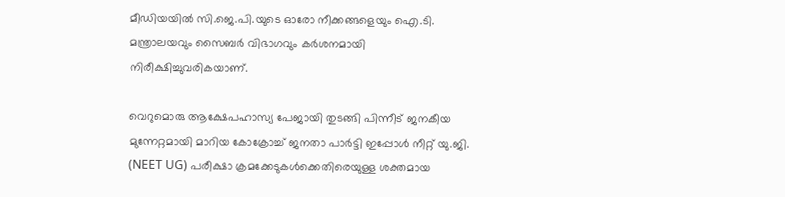മീഡിയയില്‍ സി.ജെ.പി.യുടെ ഓരോ നീക്കങ്ങളെയും ഐ.ടി. മന്ത്രാലയവും സൈബര്‍ വിഭാഗവും കര്‍ശനമായി നിരീക്ഷിച്ചുവരികയാണ്.

വെറുമൊരു ആക്ഷേപഹാസ്യ പേജായി തുടങ്ങി പിന്നീട് ജനകീയ മുന്നേറ്റമായി മാറിയ കോക്രോച്ച് ജനതാ പാര്‍ട്ടി ഇപ്പോള്‍ നീറ്റ് യു.ജി. (NEET UG) പരീക്ഷാ ക്രമക്കേടുകള്‍ക്കെതിരെയുള്ള ശക്തമായ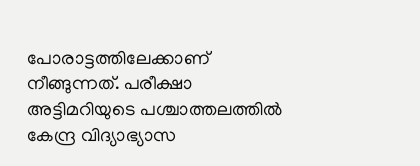പോരാട്ടത്തിലേക്കാണ് നീങ്ങുന്നത്. പരീക്ഷാ അട്ടിമറിയുടെ പശ്ചാത്തലത്തില്‍ കേന്ദ്ര വിദ്യാഭ്യാസ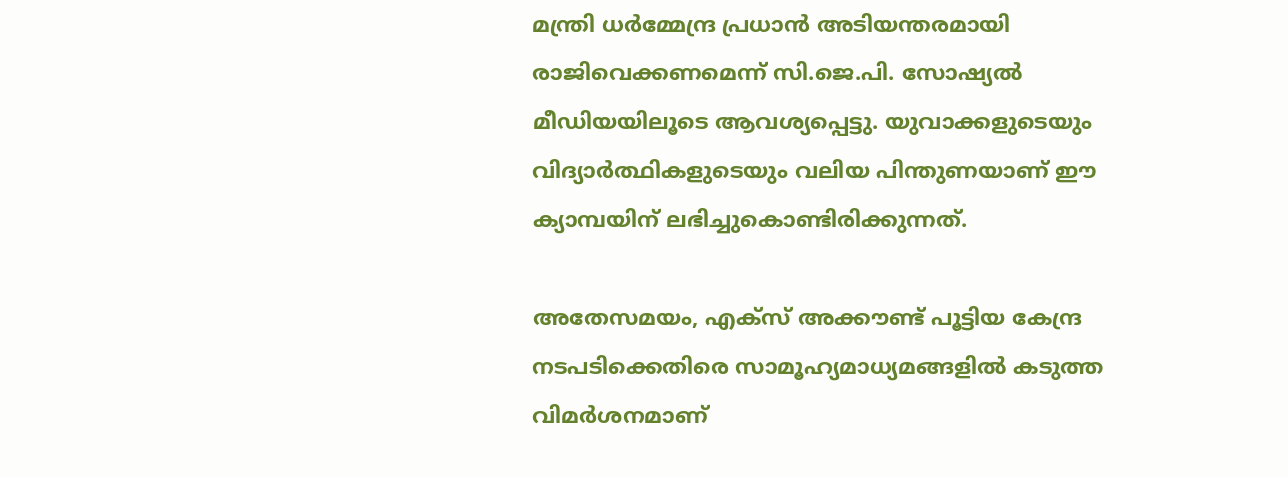മന്ത്രി ധര്‍മ്മേന്ദ്ര പ്രധാന്‍ അടിയന്തരമായി രാജിവെക്കണമെന്ന് സി.ജെ.പി. സോഷ്യല്‍ മീഡിയയിലൂടെ ആവശ്യപ്പെട്ടു. യുവാക്കളുടെയും വിദ്യാര്‍ത്ഥികളുടെയും വലിയ പിന്തുണയാണ് ഈ ക്യാമ്പയിന് ലഭിച്ചുകൊണ്ടിരിക്കുന്നത്.

അതേസമയം, എക്‌സ് അക്കൗണ്ട് പൂട്ടിയ കേന്ദ്ര നടപടിക്കെതിരെ സാമൂഹ്യമാധ്യമങ്ങളില്‍ കടുത്ത വിമര്‍ശനമാണ്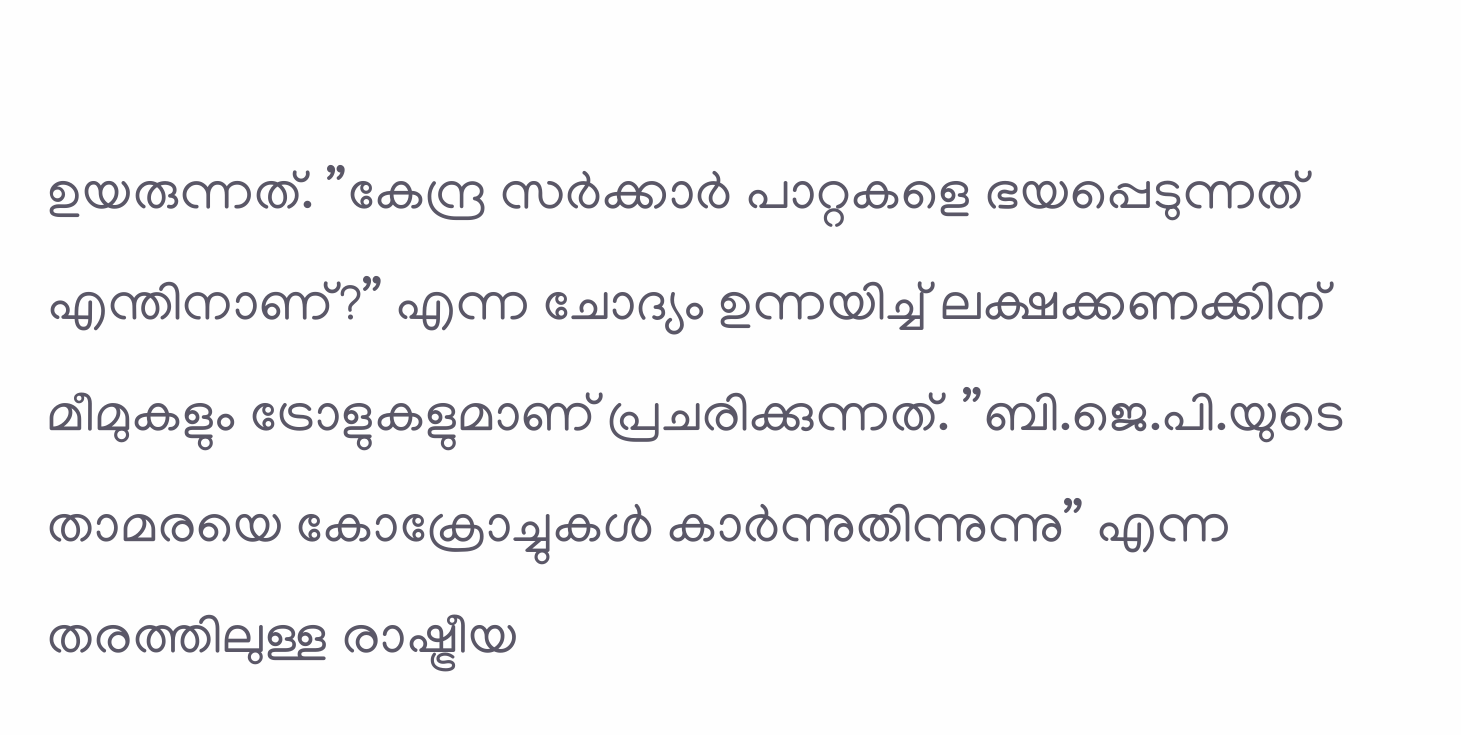ഉയരുന്നത്. ”കേന്ദ്ര സര്‍ക്കാര്‍ പാറ്റകളെ ഭയപ്പെടുന്നത് എന്തിനാണ്?” എന്ന ചോദ്യം ഉന്നയിച്ച് ലക്ഷക്കണക്കിന് മീമുകളും ട്രോളുകളുമാണ് പ്രചരിക്കുന്നത്. ”ബി.ജെ.പി.യുടെ താമരയെ കോക്രോച്ചുകള്‍ കാര്‍ന്നുതിന്നുന്നു” എന്ന തരത്തിലുള്ള രാഷ്ട്രീയ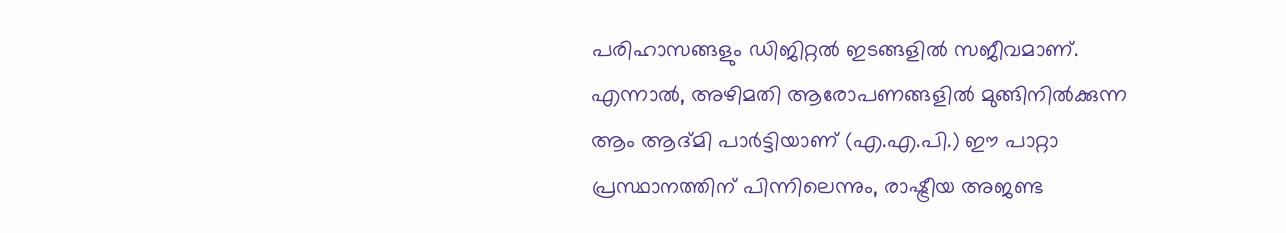പരിഹാസങ്ങളും ഡിജിറ്റല്‍ ഇടങ്ങളില്‍ സജീവമാണ്. എന്നാല്‍, അഴിമതി ആരോപണങ്ങളില്‍ മുങ്ങിനില്‍ക്കുന്ന ആം ആദ്മി പാര്‍ട്ടിയാണ് (എ.എ.പി.) ഈ പാറ്റാ പ്രസ്ഥാനത്തിന് പിന്നിലെന്നും, രാഷ്ട്രീയ അജണ്ട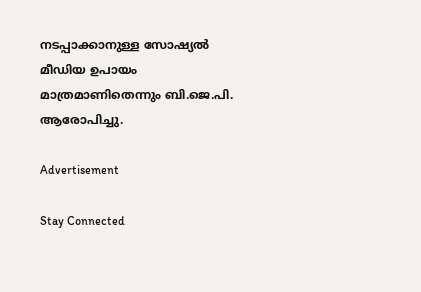നടപ്പാക്കാനുള്ള സോഷ്യല്‍ മീഡിയ ഉപായം മാത്രമാണിതെന്നും ബി.ജെ.പി. ആരോപിച്ചു.

Advertisement

Stay Connected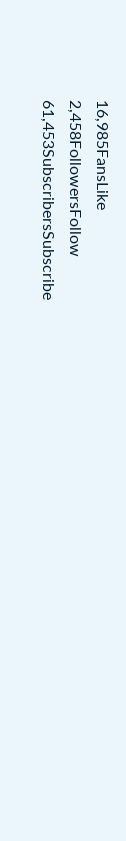16,985FansLike
2,458FollowersFollow
61,453SubscribersSubscribe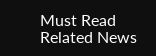Must Read
Related News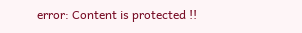error: Content is protected !!